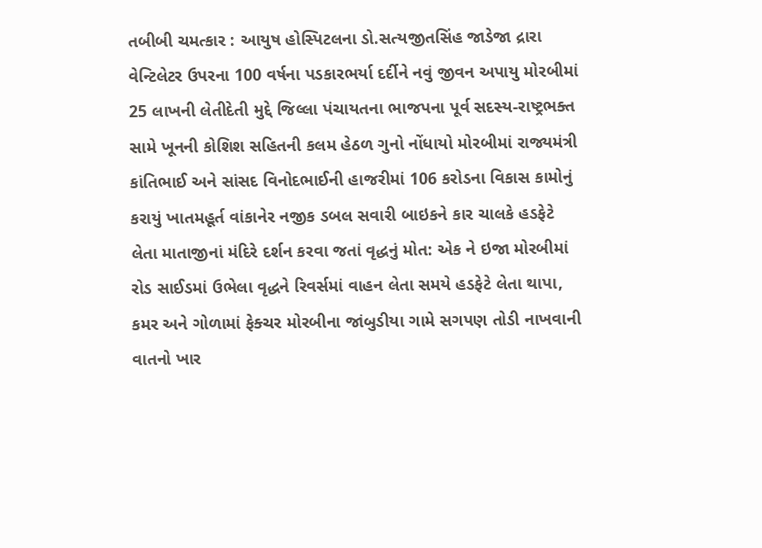તબીબી ચમત્કાર : આયુષ હોસ્પિટલના ડો.સત્યજીતસિંહ જાડેજા દ્રારા વેન્ટિલેટર ઉપરના 100 વર્ષના પડકારભર્યા દર્દીને નવું જીવન અપાયુ મોરબીમાં 25 લાખની લેતીદેતી મુદ્દે જિલ્લા પંચાયતના ભાજપના પૂર્વ સદસ્ય-રાષ્ટ્રભક્ત સામે ખૂનની કોશિશ સહિતની કલમ હેઠળ ગુનો નોંધાયો મોરબીમાં રાજ્યમંત્રી કાંતિભાઈ અને સાંસદ વિનોદભાઈની હાજરીમાં 106 કરોડના વિકાસ કામોનું કરાયું ખાતમહૂર્ત વાંકાનેર નજીક ડબલ સવારી બાઇકને કાર ચાલકે હડફેટે લેતા માતાજીનાં મંદિરે દર્શન કરવા જતાં વૃદ્ધનું મોત: એક ને ઇજા મોરબીમાં રોડ સાઈડમાં ઉભેલા વૃદ્ધને રિવર્સમાં વાહન લેતા સમયે હડફેટે લેતા થાપા, કમર અને ગોળામાં ફેક્ચર મોરબીના જાંબુડીયા ગામે સગપણ તોડી નાખવાની વાતનો ખાર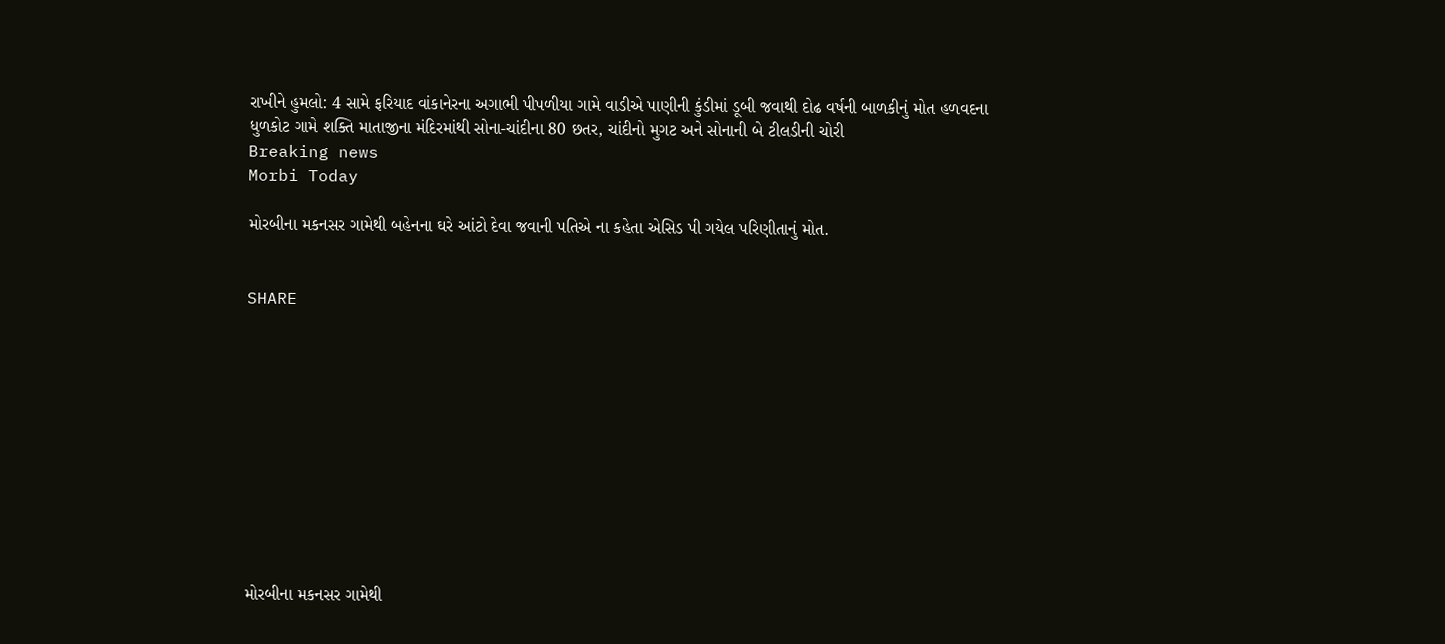રાખીને હુમલો: 4 સામે ફરિયાદ વાંકાનેરના અગાભી પીપળીયા ગામે વાડીએ પાણીની કુંડીમાં ડૂબી જવાથી દોઢ વર્ષની બાળકીનું મોત હળવદના ધુળકોટ ગામે શક્તિ માતાજીના મંદિરમાંથી સોના-ચાંદીના 80 છતર, ચાંદીનો મુગટ અને સોનાની બે ટીલડીની ચોરી
Breaking news
Morbi Today

મોરબીના મકનસર ગામેથી બહેનના ઘરે આંટો દેવા જવાની પતિએ ના કહેતા એસિડ પી ગયેલ પરિણીતાનું મોત.


SHARE











મોરબીના મકનસર ગામેથી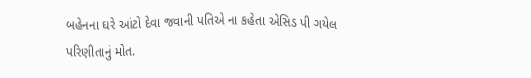બહેનના ઘરે આંટો દેવા જવાની પતિએ ના કહેતા એસિડ પી ગયેલ પરિણીતાનું મોત.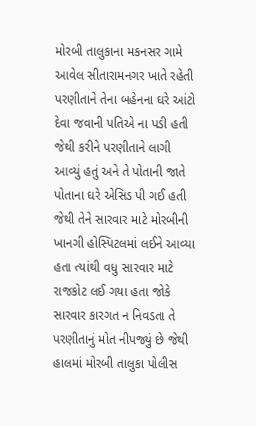મોરબી તાલુકાના મકનસર ગામે આવેલ સીતારામનગર ખાતે રહેતી પરણીતાને તેના બહેનના ઘરે આંટો દેવા જવાની પતિએ ના પડી હતી જેથી કરીને પરણીતાને લાગી આવ્યું હતું અને તે પોતાની જાતે પોતાના ઘરે એસિડ પી ગઈ હતી જેથી તેને સારવાર માટે મોરબીની ખાનગી હોસ્પિટલમાં લઈને આવ્યા હતા ત્યાંથી વધુ સારવાર માટે રાજકોટ લઈ ગયા હતા જોકે સારવાર કારગત ન નિવડતા તે પરણીતાનું મોત નીપજ્યું છે જેથી હાલમાં મોરબી તાલુકા પોલીસ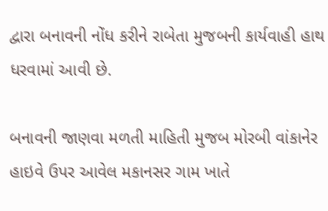દ્વારા બનાવની નોંધ કરીને રાબેતા મુજબની કાર્યવાહી હાથ ધરવામાં આવી છે.

બનાવની જાણવા મળતી માહિતી મુજબ મોરબી વાંકાનેર હાઇવે ઉપર આવેલ મકાનસર ગામ ખાતે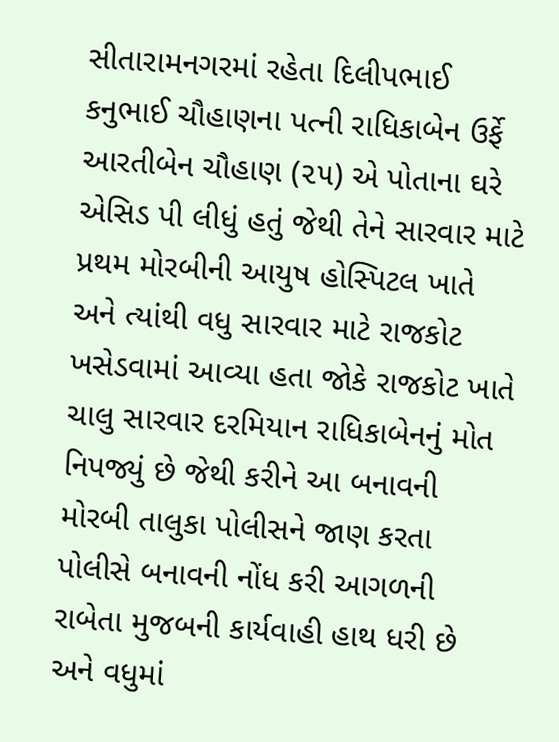સીતારામનગરમાં રહેતા દિલીપભાઈ કનુભાઈ ચૌહાણના પત્ની રાધિકાબેન ઉર્ફે આરતીબેન ચૌહાણ (૨૫) એ પોતાના ઘરે એસિડ પી લીધું હતું જેથી તેને સારવાર માટે પ્રથમ મોરબીની આયુષ હોસ્પિટલ ખાતે અને ત્યાંથી વધુ સારવાર માટે રાજકોટ ખસેડવામાં આવ્યા હતા જોકે રાજકોટ ખાતે ચાલુ સારવાર દરમિયાન રાધિકાબેનનું મોત નિપજ્યું છે જેથી કરીને આ બનાવની મોરબી તાલુકા પોલીસને જાણ કરતા પોલીસે બનાવની નોંધ કરી આગળની રાબેતા મુજબની કાર્યવાહી હાથ ધરી છે અને વધુમાં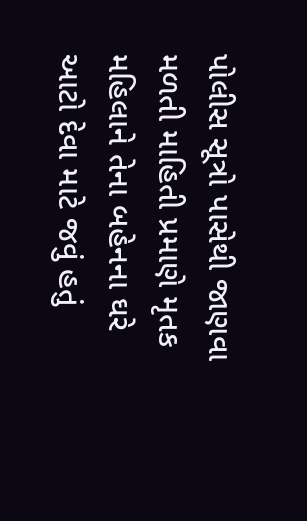પોલીસ સૂત્રો પાસેથી જાણવા મળતી માહિતી પ્રમાણે મૃતક મહિલાને તેના બહેનના ઘરે આટો દેવા માટે જવું હતું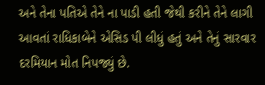અને તેના પતિએ તેને ના પાડી હતી જેથી કરીને તેને લાગી આવતાં રાધિકાબેને એસિડ પી લીધું હતું અને તેનું સારવાર દરમિયાન મોત નિપજ્યું છે.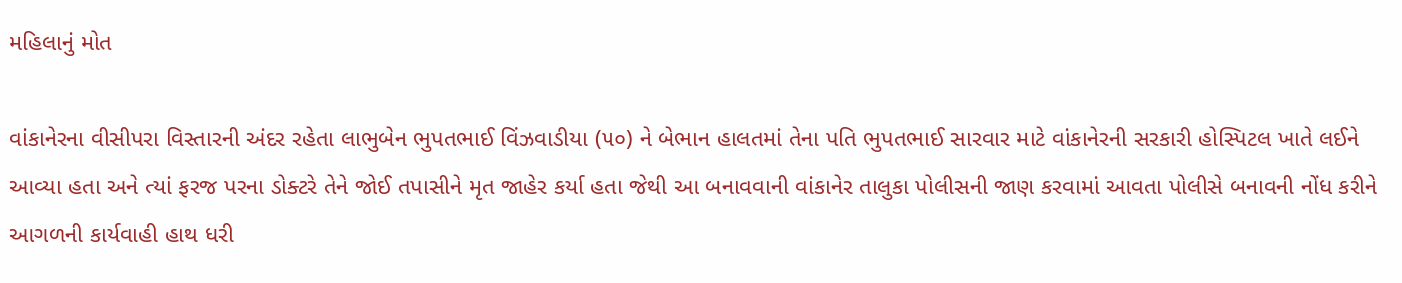મહિલાનું મોત

વાંકાનેરના વીસીપરા વિસ્તારની અંદર રહેતા લાભુબેન ભુપતભાઈ વિંઝવાડીયા (૫૦) ને બેભાન હાલતમાં તેના પતિ ભુપતભાઈ સારવાર માટે વાંકાનેરની સરકારી હોસ્પિટલ ખાતે લઈને આવ્યા હતા અને ત્યાં ફરજ પરના ડોક્ટરે તેને જોઈ તપાસીને મૃત જાહેર કર્યા હતા જેથી આ બનાવવાની વાંકાનેર તાલુકા પોલીસની જાણ કરવામાં આવતા પોલીસે બનાવની નોંધ કરીને આગળની કાર્યવાહી હાથ ધરી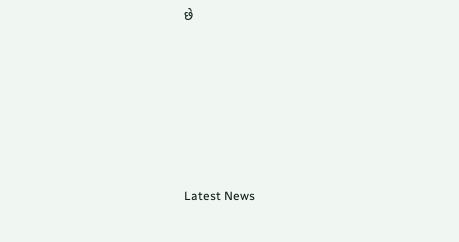છે






Latest News